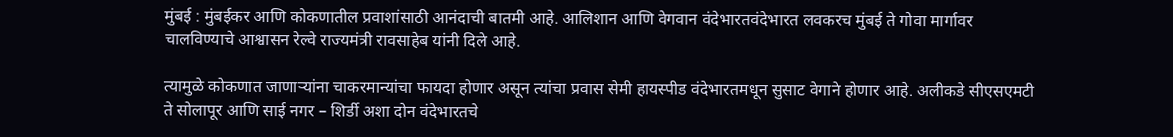मुंबई : मुंबईकर आणि कोकणातील प्रवाशांसाठी आनंदाची बातमी आहे. आलिशान आणि वेगवान वंदेभारतवंदेभारत लवकरच मुंबई ते गोवा मार्गावर चालविण्याचे आश्वासन रेल्वे राज्यमंत्री रावसाहेब यांनी दिले आहे.

त्यामुळे कोकणात जाणाऱ्यांना चाकरमान्यांचा फायदा होणार असून त्यांचा प्रवास सेमी हायस्पीड वंदेभारतमधून सुसाट वेगाने होणार आहे. अलीकडे सीएसएमटी ते सोलापूर आणि साई नगर – शिर्डी अशा दोन वंदेभारतचे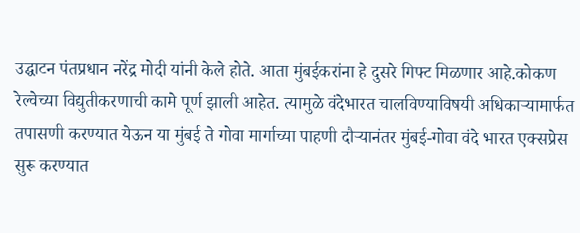उद्घाटन पंतप्रधान नरेंद्र मोदी यांनी केले होते. आता मुंबईकरांना हे दुसरे गिफ्ट मिळणार आहे.कोकण रेल्वेच्या विद्युतीकरणाची कामे पूर्ण झाली आहेत. त्यामुळे वंदेभारत चालविण्याविषयी अधिकाऱ्यामार्फत तपासणी करण्यात येऊन या मुंबई ते गोवा मार्गाच्या पाहणी दौऱ्यानंतर मुंबई-गोवा वंदे भारत एक्सप्रेस सुरू करण्यात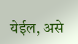येईल, असे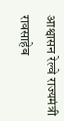आश्वासन रेल्वे राज्यमंत्री रावसाहेब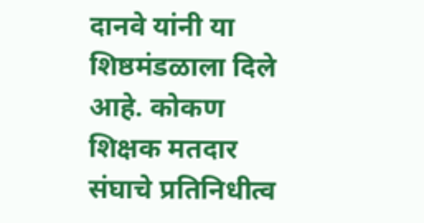दानवे यांनी या शिष्ठमंडळाला दिले आहे. कोकण शिक्षक मतदार संघाचे प्रतिनिधीत्व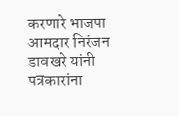करणारे भाजपा आमदार निरंजन डावखरे यांनी पत्रकारांना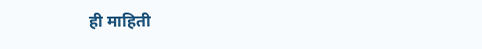ही माहिती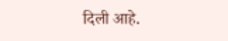दिली आहे.